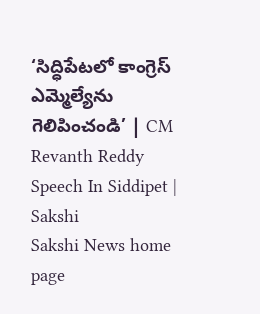‘సిద్ధిపేటలో కాంగ్రెస్‌ ఎమ్మెల్యేను గెలిపించండి’ | CM Revanth Reddy Speech In Siddipet | Sakshi
Sakshi News home page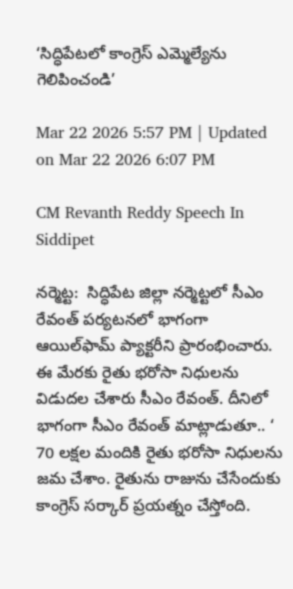‘సిద్ధిపేటలో కాంగ్రెస్‌ ఎమ్మెల్యేను గెలిపించండి’

Mar 22 2026 5:57 PM | Updated on Mar 22 2026 6:07 PM

CM Revanth Reddy Speech In Siddipet

నర్మెట్ట:  సిద్ధిపేట జిల్లా నర్మెట్టలో సీఎం రేవంత్‌ పర్యటనలో భాగంగా ఆయిల్‌ఫామ్‌ ప్యాక్టరీని ప్రారంభించారు.  ఈ మేరకు రైతు భరోసా నిధులను విడుదల చేశారు సీఎం రేవంత్‌. దీనిలో భాగంగా సీఎం రేవంత్‌ మాట్లాడుతూ.. ‘ 70 లక్షల మందికి రైతు భరోసా నిధులను జమ చేశాం. రైతును రాజును చేసేందుకు కాంగ్రెస్‌ సర్కార్‌ ప్రయత్నం చేస్తోంది.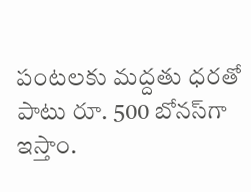పంటలకు మద్దతు ధరతో పాటు రూ. 500 బోనస్‌గా ఇస్తాం.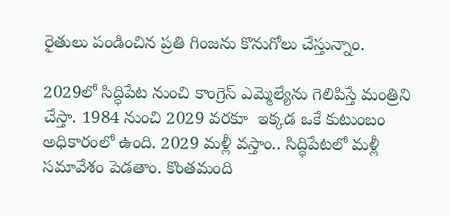రైతులు పండించిన ప్రతి గింజను కొనుగోలు చేస్తున్నాం.

2029లో సిద్ధిపేట నుంచి కాంగ్రెస్‌ ఎమ్మెల్యేను గెలిపిస్తే మంత్రిని చేస్తా. 1984 నుంచి 2029 వరకూ  ఇక్కడ ఒకే కుటుంబం అధికారంలో ఉంది. 2029 మళ్లీ వస్తాం.. సిద్ధిపేటలో మళ్లీ సమావేశం పెడతాం. కొంతమంది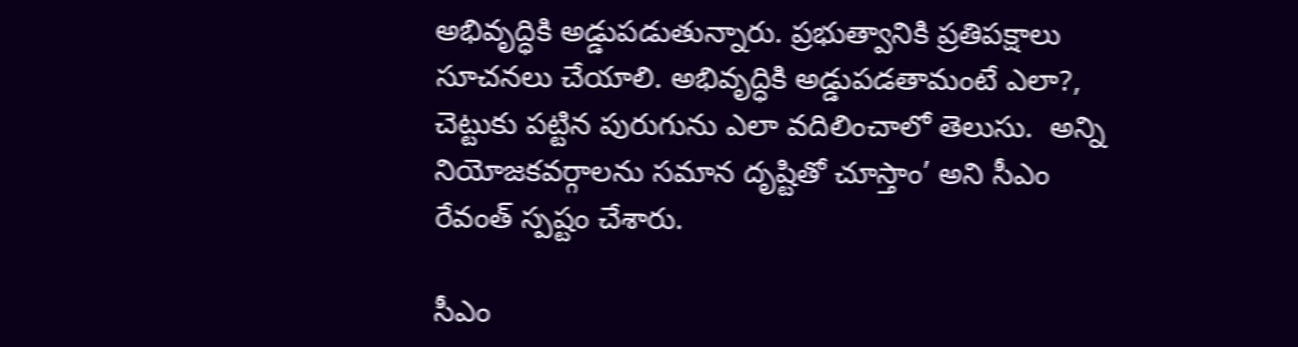అభివృద్ధికి అడ్డుపడుతున్నారు. ప్రభుత్వానికి ప్రతిపక్షాలు సూచనలు చేయాలి. అభివృద్ధికి అడ్డుపడతామంటే ఎలా?, చెట్టుకు పట్టిన పురుగును ఎలా వదిలించాలో తెలుసు.  అన్ని నియోజకవర్గాలను సమాన దృష్టితో చూస్తాం’ అని సీఎం రేవంత్‌ స్పష్టం చేశారు.

సీఎం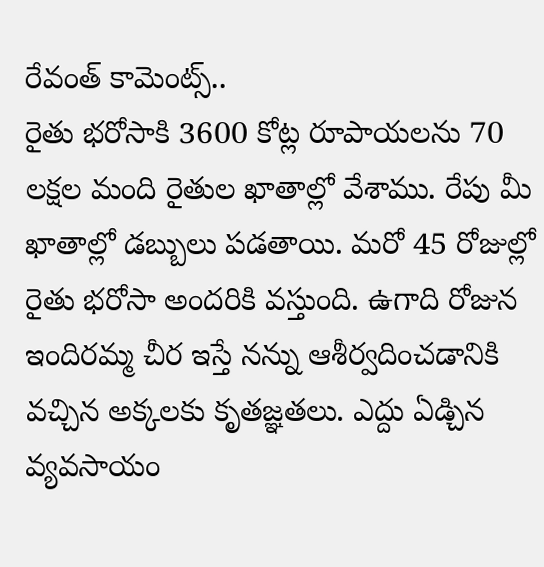రేవంత్‌ కామెంట్స్‌..
రైతు భరోసాకి 3600 కోట్ల రూపాయలను 70 లక్షల మంది రైతుల ఖాతాల్లో వేశాము. రేపు మీ ఖాతాల్లో డబ్బులు పడతాయి. మరో 45 రోజుల్లో రైతు భరోసా అందరికి వస్తుంది. ఉగాది రోజున ఇందిరమ్మ చీర ఇస్తే నన్ను ఆశీర్వదించడానికి వచ్చిన అక్కలకు కృతజ్ఞతలు. ఎద్దు ఏడ్చిన వ్యవసాయం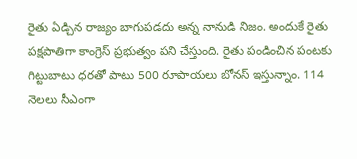రైతు ఏడ్చిన రాజ్యం బాగుపడదు అన్న నానుడి నిజం. అందుకే రైతు పక్షపాతిగా కాంగ్రెస్ ప్రభుత్వం పని చేస్తుంది. రైతు పండించిన పంటకు గిట్టుబాటు ధరతో పాటు 500 రూపాయలు బోనస్ ఇస్తున్నాం. 114 నెలలు సీఎంగా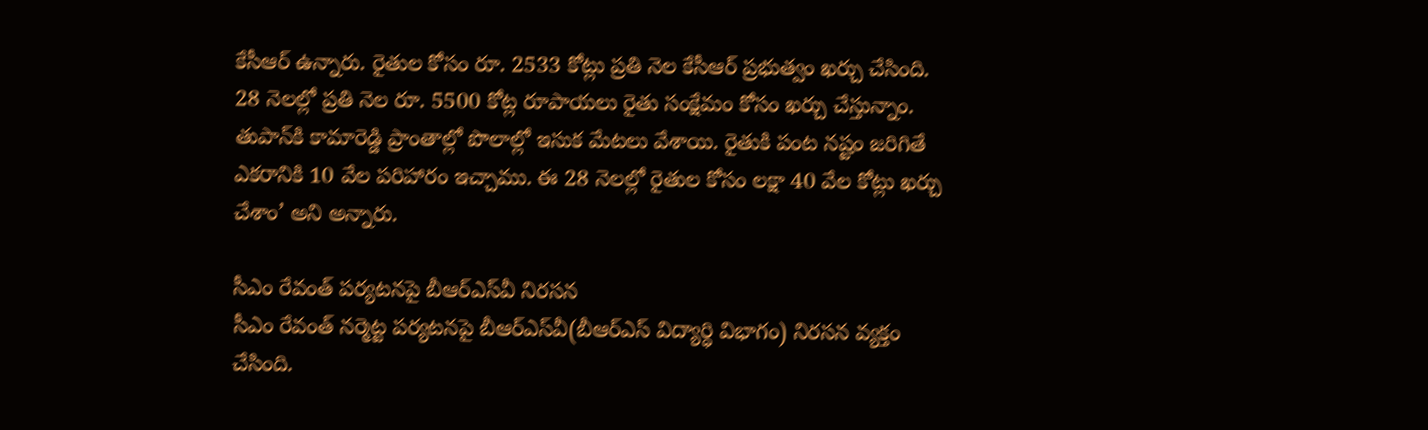కేసీఆర్ ఉన్నారు. రైతుల కోసం రూ. 2533 కోట్లు ప్రతి నెల కేసీఆర్ ప్రభుత్వం ఖర్చు చేసింది. 28 నెలల్లో ప్రతి నెల రూ. 5500 కోట్ల రూపాయలు రైతు సంక్షేమం కోసం ఖర్చు చేస్తున్నాం.  తుపాన్‌కి కామారెడ్డి ప్రాంతాల్లో పొలాల్లో ఇసుక మేటలు వేశాయి. రైతుకి పంట నష్టం జరిగితే ఎకరానికి 10 వేల పరిహారం ఇచ్చాము. ఈ 28 నెలల్లో రైతుల కోసం లక్షా 40 వేల కోట్లు ఖర్చు చేశాం’ అని అన్నారు.

సీఎం రేవంత్‌ పర్యటనపై బీఆర్‌ఎస్‌వీ నిరసన
సీఎం రేవంత్‌ నర్మెట్ట పర్యటనపై బీఆర్‌ఎస్‌వీ(బీఆర్‌ఎస్‌ విద్యార్ధి విభాగం) నిరసన వ్యక్తం చేసింది.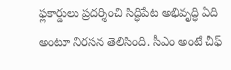ఫ్లకార్డులు ప్రదర్శించి సిద్ధిపేట అభివృద్ధి ఏది అంటూ నిరసన తెలిసింది. సీఎం అంటే చీఫ్‌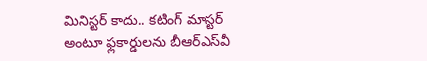మినిస్టర్‌ కాదు.. కటింగ్‌ మాస్టర్‌ అంటూ ఫ్లకార్డులను బీఆర్‌ఎస్‌వీ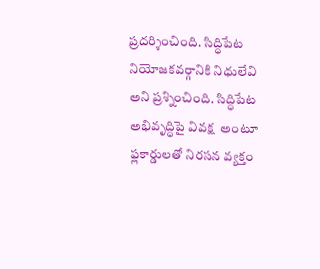ప్రదర్శించింది. సిద్ధిపేట నియోజకవర్గానికి నిధులేవి అని ప్రశ్నించింది. సిద్ధిపేట అభివృద్ధిపై వివక్ష  అంటూ ఫ్లకార్డులతో నిరసన వ్యక్తం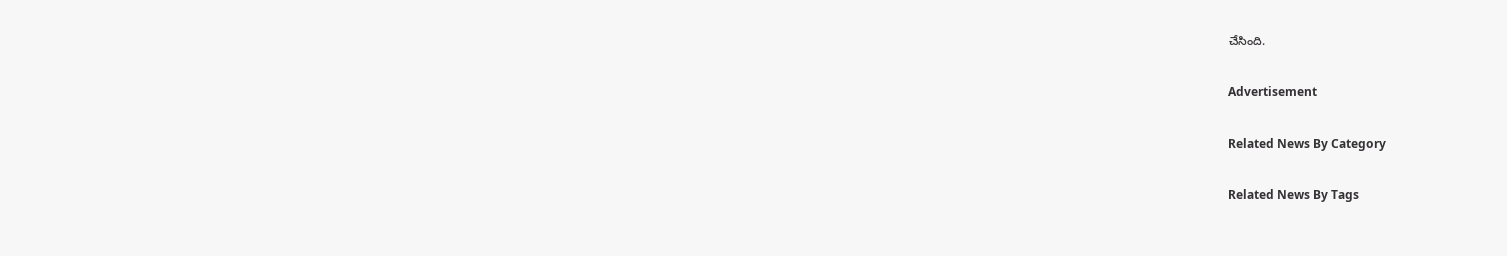చేసింది.

Advertisement

Related News By Category

Related News By Tags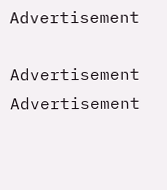Advertisement

Advertisement
Advertisement